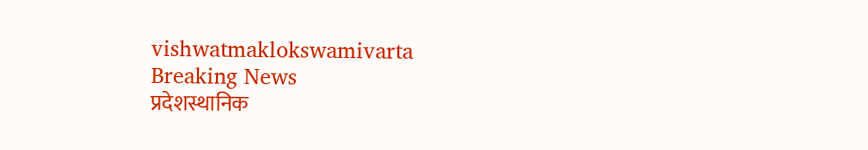vishwatmaklokswamivarta
Breaking News
प्रदेशस्थानिक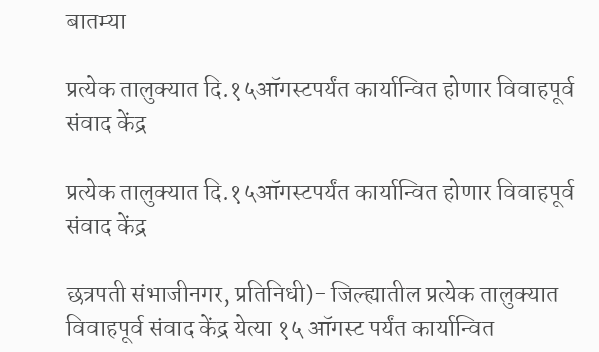बातम्या

प्रत्येक तालुक्यात दि.१५ऑगस्टपर्यंत कार्यान्वित होणार विवाहपूर्व संवाद केंद्र

प्रत्येक तालुक्यात दि.१५ऑगस्टपर्यंत कार्यान्वित होणार विवाहपूर्व संवाद केंद्र

छत्रपती संभाजीनगर, प्रतिनिधी)- जिल्ह्यातील प्रत्येक तालुक्यात विवाहपूर्व संवाद केंद्र येत्या १५ ऑगस्ट पर्यंत कार्यान्वित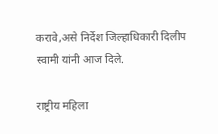करावे,असे निर्देश जिल्हाधिकारी दिलीप स्वामी यांनी आज दिले.

राष्ट्रीय महिला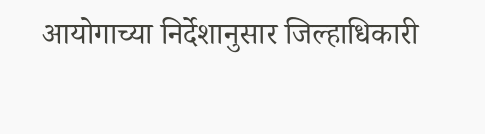आयोगाच्या निर्देशानुसार जिल्हाधिकारी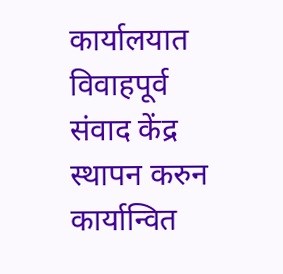कार्यालयात विवाहपूर्व संवाद केंद्र स्थापन करुन कार्यान्वित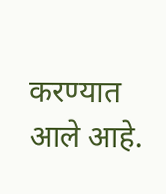करण्यात आले आहे.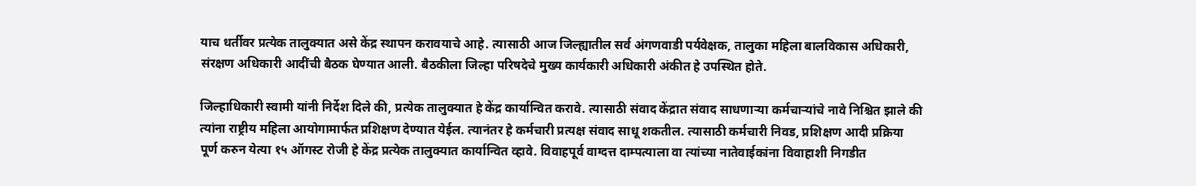याच धर्तीवर प्रत्येक तालुक्यात असे केंद्र स्थापन करावयाचे आहे. त्यासाठी आज जिल्ह्यातील सर्व अंगणवाडी पर्यवेक्षक, तालुका महिला बालविकास अधिकारी, संरक्षण अधिकारी आदींची बैठक घेण्यात आली. बैठकीला जिल्हा परिषदेचे मुख्य कार्यकारी अधिकारी अंकीत हे उपस्थित होते.

जिल्हाधिकारी स्वामी यांनी निर्देश दिले की, प्रत्येक तालुक्यात हे केंद्र कार्यान्वित करावे. त्यासाठी संवाद केंद्रात संवाद साधणाऱ्या कर्मचाऱ्यांचे नावे निश्चित झाले की त्यांना राष्ट्रीय महिला आयोगामार्फत प्रशिक्षण देण्यात येईल. त्यानंतर हे कर्मचारी प्रत्यक्ष संवाद साधू शकतील. त्यासाठी कर्मचारी निवड, प्रशिक्षण आदी प्रक्रिया पूर्ण करुन येत्या १५ ऑगस्ट रोजी हे केंद्र प्रत्येक तालुक्यात कार्यान्वित व्हावे. विवाहपूर्व वाग्दत्त दाम्पत्याला वा त्यांच्या नातेवाईकांना विवाहाशी निगडीत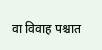वा विवाह पश्चात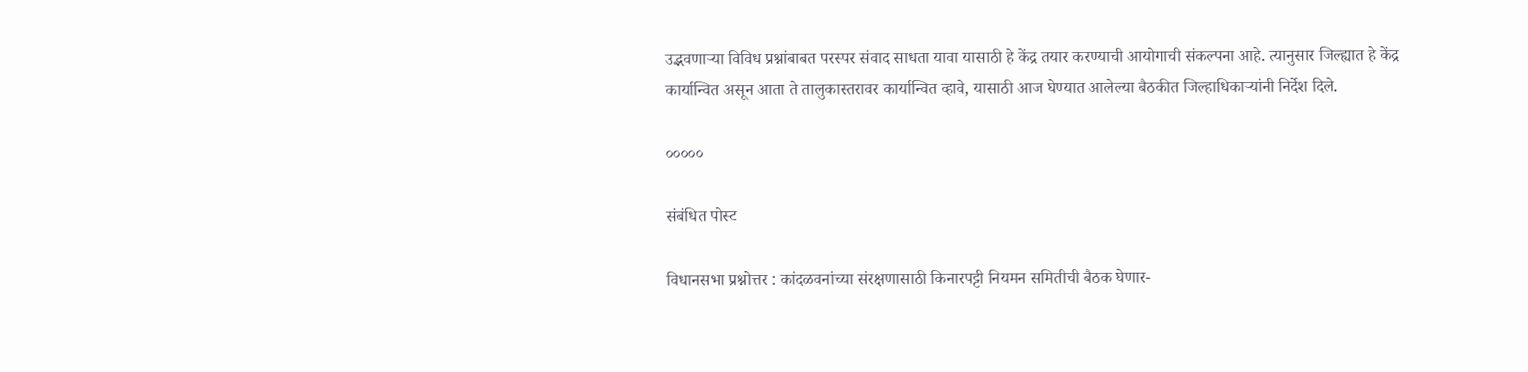उद्भवणाऱ्या विविध प्रश्नांबाबत परस्पर संवाद साधता यावा यासाठी हे केंद्र तयार करण्याची आयोगाची संकल्पना आहे. त्यानुसार जिल्ह्यात हे केंद्र कार्यान्वित असून आता ते तालुकास्तरावर कार्यान्वित व्हावे, यासाठी आज घेण्यात आलेल्या बैठकीत जिल्हाधिकाऱ्यांनी निर्देश दिले.

०००००

संबंधित पोस्ट

विधानसभा प्रश्नोत्तर : कांदळवनांच्या संरक्षणासाठी किनारपट्टी नियमन समितीची बैठक घेणार-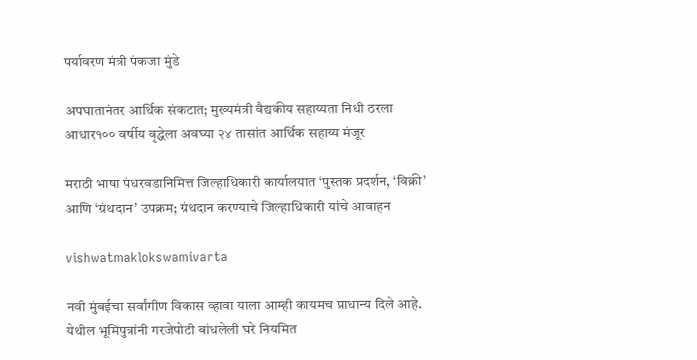पर्यावरण मंत्री पंकजा मुंडे

अपघातानंतर आर्थिक संकटात; मुख्यमंत्री वैद्यकीय सहाय्यता निधी ठरला आधार१०० वर्षीय वृद्धेला अवघ्या २४ तासांत आर्थिक सहाय्य मंजूर

मराठी भाषा पंधरवडानिमित्त जिल्हाधिकारी कार्यालयात ‘पुस्तक प्रदर्शन, ‘विक्री’ आणि ‘ग्रंथदान’ उपक्रम; ग्रंथदान करण्याचे जिल्हाधिकारी यांचे आवाहन

vishwatmaklokswamivarta

नवी मुंबईचा सर्वांगीण विकास व्हावा याला आम्ही कायमच प्राधान्य दिले आहे. येथील भूमिपुत्रांनी गरजेपोटी बांधलेली घरे नियमित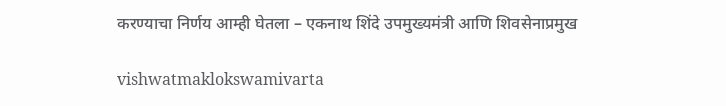करण्याचा निर्णय आम्ही घेतला – एकनाथ शिंदे उपमुख्यमंत्री आणि शिवसेनाप्रमुख

vishwatmaklokswamivarta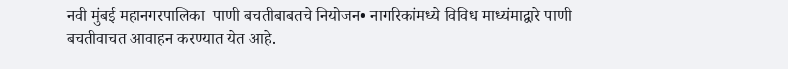नवी मुंबई महानगरपालिका  पाणी बचतीबाबतचे नियोजन• नागरिकांमध्ये विविध माध्यंमाद्वारे पाणी बचतीवाचत आवाहन करण्यात येत आहे.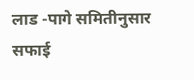लाड -पागे समितीनुसार सफाई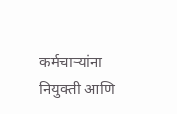कर्मचाऱ्यांना नियुक्ती आणि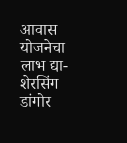आवास योजनेचा लाभ द्या- शेरसिंग डांगोर